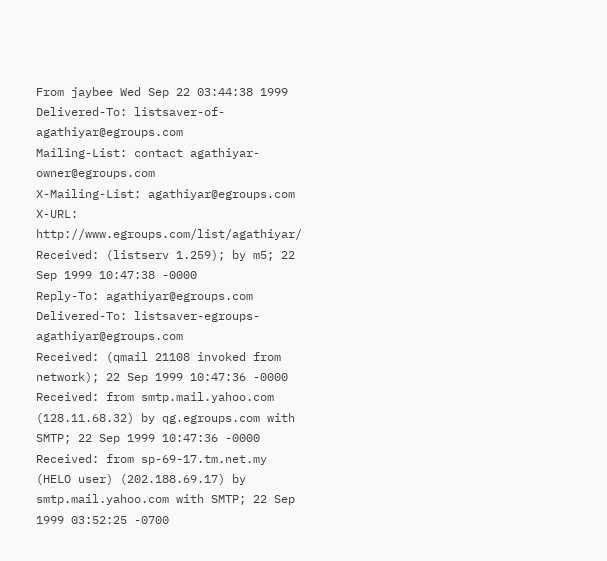From jaybee Wed Sep 22 03:44:38 1999
Delivered-To: listsaver-of-agathiyar@egroups.com
Mailing-List: contact agathiyar-owner@egroups.com
X-Mailing-List: agathiyar@egroups.com
X-URL: http://www.egroups.com/list/agathiyar/
Received: (listserv 1.259); by m5; 22 Sep 1999 10:47:38 -0000
Reply-To: agathiyar@egroups.com
Delivered-To: listsaver-egroups-agathiyar@egroups.com
Received: (qmail 21108 invoked from network); 22 Sep 1999 10:47:36 -0000
Received: from smtp.mail.yahoo.com (128.11.68.32) by qg.egroups.com with SMTP; 22 Sep 1999 10:47:36 -0000
Received: from sp-69-17.tm.net.my (HELO user) (202.188.69.17) by smtp.mail.yahoo.com with SMTP; 22 Sep 1999 03:52:25 -0700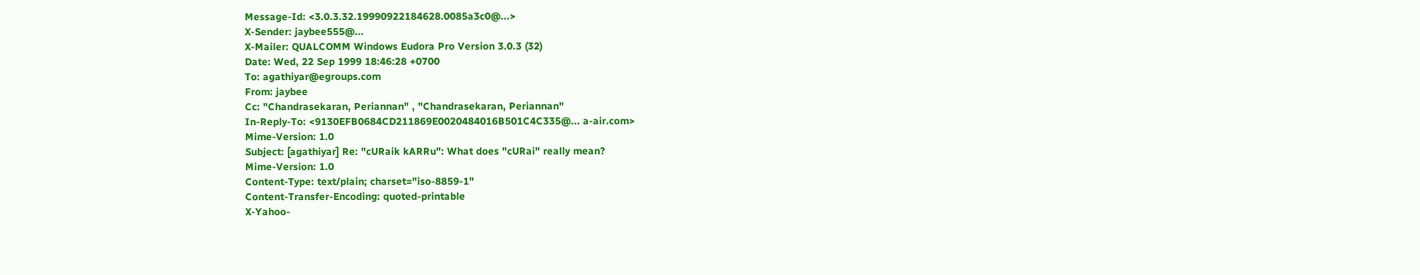Message-Id: <3.0.3.32.19990922184628.0085a3c0@...>
X-Sender: jaybee555@...
X-Mailer: QUALCOMM Windows Eudora Pro Version 3.0.3 (32)
Date: Wed, 22 Sep 1999 18:46:28 +0700
To: agathiyar@egroups.com
From: jaybee
Cc: "Chandrasekaran, Periannan" , "Chandrasekaran, Periannan"
In-Reply-To: <9130EFB0684CD211869E0020484016B501C4C335@... a-air.com>
Mime-Version: 1.0
Subject: [agathiyar] Re: "cURaik kARRu": What does "cURai" really mean?
Mime-Version: 1.0
Content-Type: text/plain; charset="iso-8859-1"
Content-Transfer-Encoding: quoted-printable
X-Yahoo-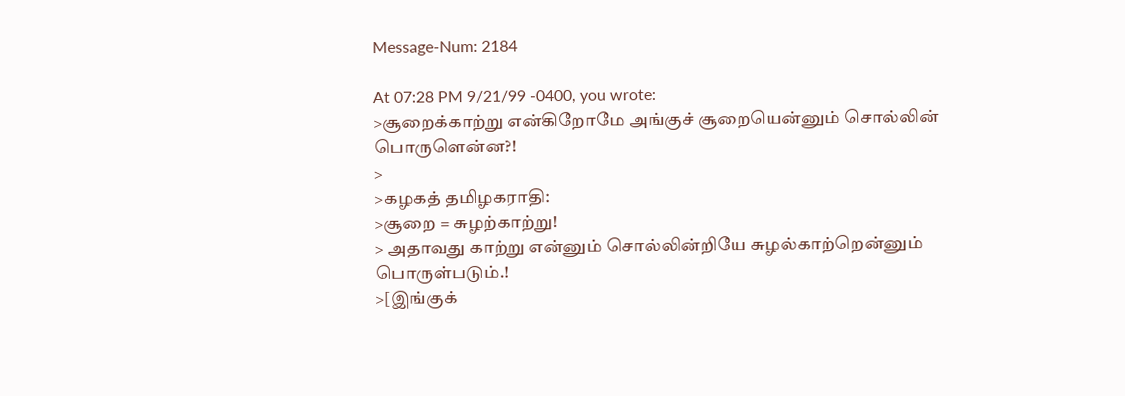Message-Num: 2184

At 07:28 PM 9/21/99 -0400, you wrote:
>சூறைக்காற்று என்கிறோமே அங்குச் சூறையென்னும் சொல்லின் பொருளென்ன?!
>
>கழகத் தமிழகராதி:
>சூறை = சுழற்காற்று!
> அதாவது காற்று என்னும் சொல்லின்றியே சுழல்காற்றென்னும் பொருள்படும்.!
>[இங்குக்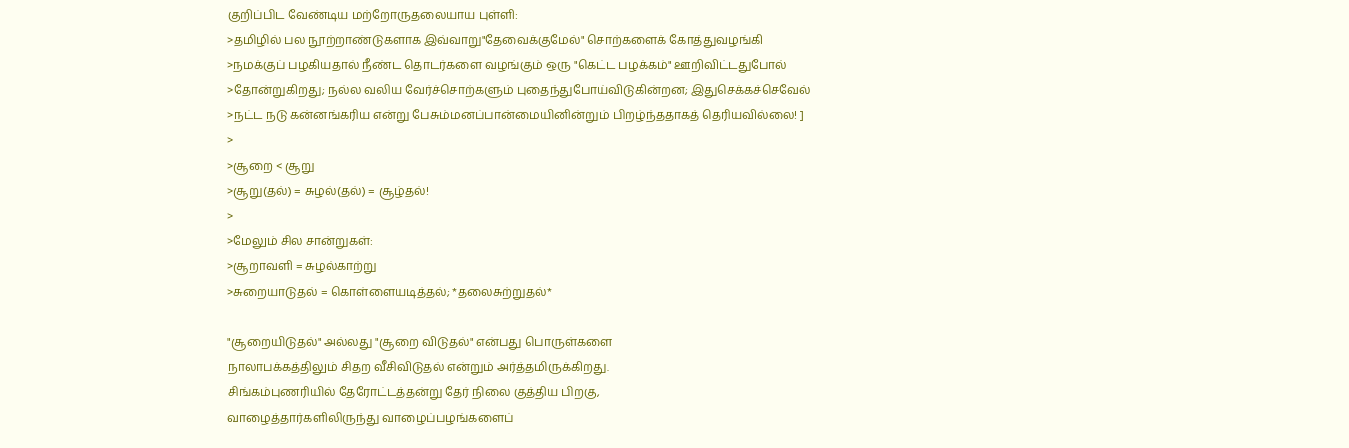குறிப்பிட வேண்டிய மற்றோருதலையாய புள்ளி:
>தமிழில் பல நூற்றாண்டுகளாக இவ்வாறு"தேவைக்குமேல்" சொற்களைக் கோத்துவழங்கி
>நமக்குப் பழகியதால் நீண்ட தொடர்களை வழங்கும் ஒரு "கெட்ட பழக்கம்" ஊறிவிட்டதுபோல்
>தோன்றுகிறது; நல்ல வலிய வேர்ச்சொற்களும் புதைந்துபோய்விடுகின்றன; இதுசெக்கச்செவேல்
>நட்ட நடு கன்னங்கரிய என்று பேசும்மனப்பான்மையினின்றும் பிறழ்ந்ததாகத் தெரியவில்லை! ]
>
>சூறை < சூறு
>சூறு(தல்) = சுழல்(தல்) = சூழ்தல்!
>
>மேலும் சில சான்றுகள்:
>சூறாவளி = சுழல்காற்று
>சுறையாடுதல் = கொள்ளையடித்தல்; *தலைசுற்றுதல்*

"சூறையிடுதல்" அல்லது "சூறை விடுதல்" என்பது பொருள்களை
நாலாபக்கத்திலும் சிதற வீசிவிடுதல் என்றும் அர்த்தமிருக்கிறது.
சிங்கம்புணரியில் தேரோட்டத்தன்று தேர் நிலை குத்திய பிறகு,
வாழைத்தார்களிலிருந்து வாழைப்பழங்களைப்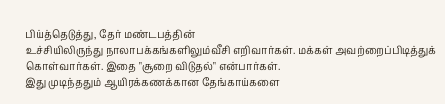பிய்த்தெடுத்து, தேர் மண்டபத்தின்
உச்சியிலிருந்து நாலாபக்கங்களிலும்வீசி எறிவார்கள். மக்கள் அவற்றைப்பிடித்துக்
கொள்வார்கள். இதை "சூறை விடுதல்" என்பார்கள்.
இது முடிந்ததும் ஆயிரக்கணக்கான தேங்காய்களை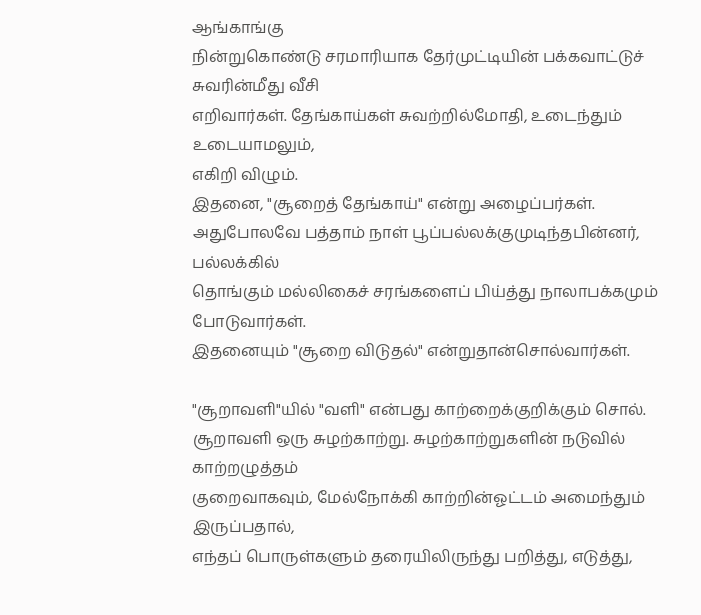ஆங்காங்கு
நின்றுகொண்டு சரமாரியாக தேர்முட்டியின் பக்கவாட்டுச் சுவரின்மீது வீசி
எறிவார்கள். தேங்காய்கள் சுவற்றில்மோதி, உடைந்தும் உடையாமலும்,
எகிறி விழும்.
இதனை, "சூறைத் தேங்காய்" என்று அழைப்பர்கள்.
அதுபோலவே பத்தாம் நாள் பூப்பல்லக்குமுடிந்தபின்னர், பல்லக்கில்
தொங்கும் மல்லிகைச் சரங்களைப் பிய்த்து நாலாபக்கமும் போடுவார்கள்.
இதனையும் "சூறை விடுதல்" என்றுதான்சொல்வார்கள்.

"சூறாவளி"யில் "வளி" என்பது காற்றைக்குறிக்கும் சொல்.
சூறாவளி ஒரு சுழற்காற்று. சுழற்காற்றுகளின் நடுவில் காற்றழுத்தம்
குறைவாகவும், மேல்நோக்கி காற்றின்ஓட்டம் அமைந்தும் இருப்பதால்,
எந்தப் பொருள்களும் தரையிலிருந்து பறித்து, எடுத்து,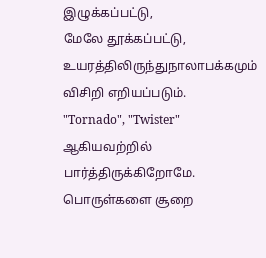இழுக்கப்பட்டு,
மேலே தூக்கப்பட்டு, உயரத்திலிருந்துநாலாபக்கமும் விசிறி எறியப்படும்.
"Tornado", "Twister" ஆகியவற்றில் பார்த்திருக்கிறோமே.
பொருள்களை சூறை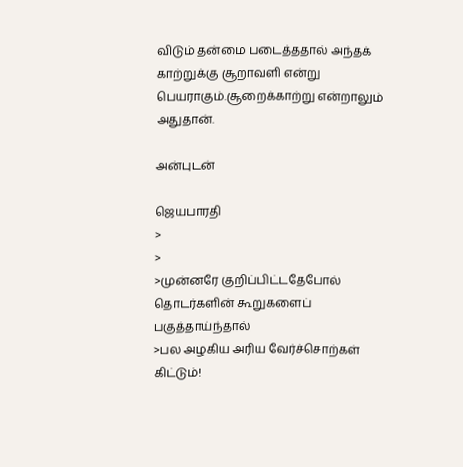விடும் தன்மை படைத்ததால் அந்தக்
காற்றுக்கு சூறாவளி என்று பெயராகும்.சூறைக்காற்று என்றாலும்
அதுதான்.

அன்புடன்

ஜெயபாரதி
>
>
>முன்னரே குறிப்பிட்டதேபோல் தொடர்களின் கூறுகளைப் பகுத்தாய்ந்தால்
>பல அழகிய அரிய வேர்ச்சொற்கள் கிட்டும்!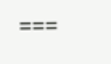===